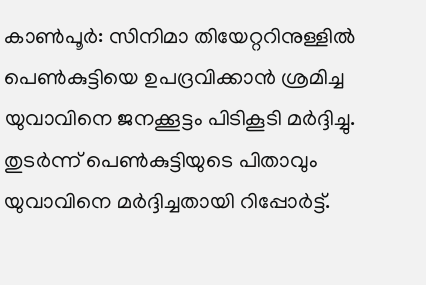കാൺപൂർ: സിനിമാ തിയേറ്ററിനുള്ളിൽ പെൺകുട്ടിയെ ഉപദ്രവിക്കാൻ ശ്രമിച്ച യുവാവിനെ ജനക്കൂട്ടം പിടികൂടി മർദ്ദിച്ചു. തുടർന്ന് പെൺകുട്ടിയുടെ പിതാവും യുവാവിനെ മർദ്ദിച്ചതായി റിപ്പോർട്ട്.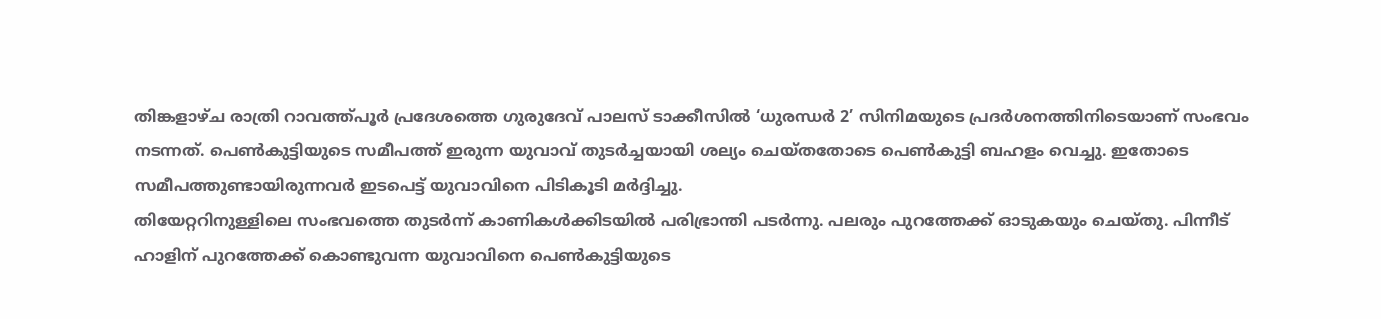തിങ്കളാഴ്ച രാത്രി റാവത്ത്പൂർ പ്രദേശത്തെ ഗുരുദേവ് പാലസ് ടാക്കീസിൽ ‘ധുരന്ധർ 2’ സിനിമയുടെ പ്രദർശനത്തിനിടെയാണ് സംഭവം നടന്നത്. പെൺകുട്ടിയുടെ സമീപത്ത് ഇരുന്ന യുവാവ് തുടർച്ചയായി ശല്യം ചെയ്തതോടെ പെൺകുട്ടി ബഹളം വെച്ചു. ഇതോടെ സമീപത്തുണ്ടായിരുന്നവർ ഇടപെട്ട് യുവാവിനെ പിടികൂടി മർദ്ദിച്ചു.
തിയേറ്ററിനുള്ളിലെ സംഭവത്തെ തുടർന്ന് കാണികൾക്കിടയിൽ പരിഭ്രാന്തി പടർന്നു. പലരും പുറത്തേക്ക് ഓടുകയും ചെയ്തു. പിന്നീട് ഹാളിന് പുറത്തേക്ക് കൊണ്ടുവന്ന യുവാവിനെ പെൺകുട്ടിയുടെ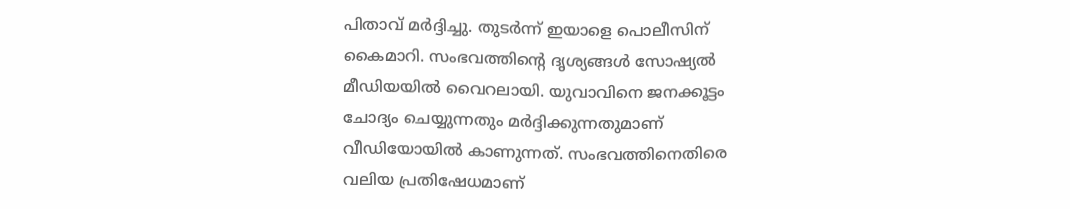പിതാവ് മർദ്ദിച്ചു. തുടർന്ന് ഇയാളെ പൊലീസിന് കൈമാറി. സംഭവത്തിന്റെ ദൃശ്യങ്ങൾ സോഷ്യൽ മീഡിയയിൽ വൈറലായി. യുവാവിനെ ജനക്കൂട്ടം ചോദ്യം ചെയ്യുന്നതും മർദ്ദിക്കുന്നതുമാണ് വീഡിയോയിൽ കാണുന്നത്. സംഭവത്തിനെതിരെ വലിയ പ്രതിഷേധമാണ്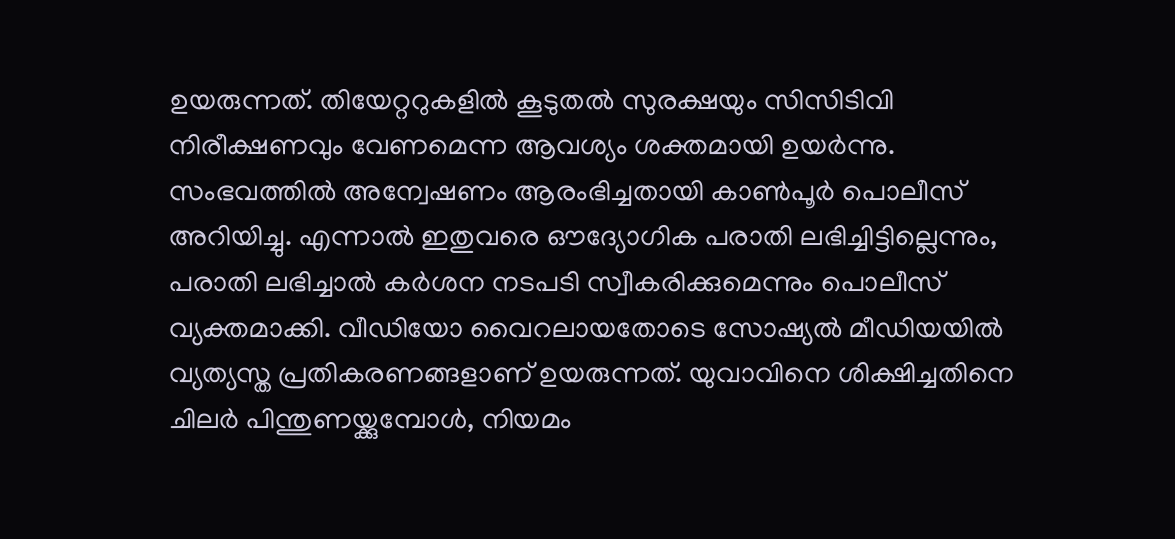ഉയരുന്നത്. തിയേറ്ററുകളിൽ കൂടുതൽ സുരക്ഷയും സിസിടിവി നിരീക്ഷണവും വേണമെന്ന ആവശ്യം ശക്തമായി ഉയർന്നു.
സംഭവത്തിൽ അന്വേഷണം ആരംഭിച്ചതായി കാൺപൂർ പൊലീസ് അറിയിച്ചു. എന്നാൽ ഇതുവരെ ഔദ്യോഗിക പരാതി ലഭിച്ചിട്ടില്ലെന്നും, പരാതി ലഭിച്ചാൽ കർശന നടപടി സ്വീകരിക്കുമെന്നും പൊലീസ് വ്യക്തമാക്കി. വീഡിയോ വൈറലായതോടെ സോഷ്യൽ മീഡിയയിൽ വ്യത്യസ്ത പ്രതികരണങ്ങളാണ് ഉയരുന്നത്. യുവാവിനെ ശിക്ഷിച്ചതിനെ ചിലർ പിന്തുണയ്ക്കുമ്പോൾ, നിയമം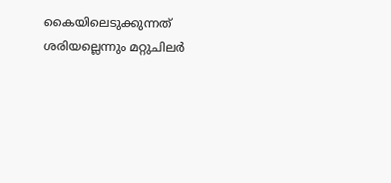കൈയിലെടുക്കുന്നത് ശരിയല്ലെന്നും മറ്റുചിലർ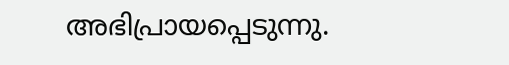അഭിപ്രായപ്പെടുന്നു.